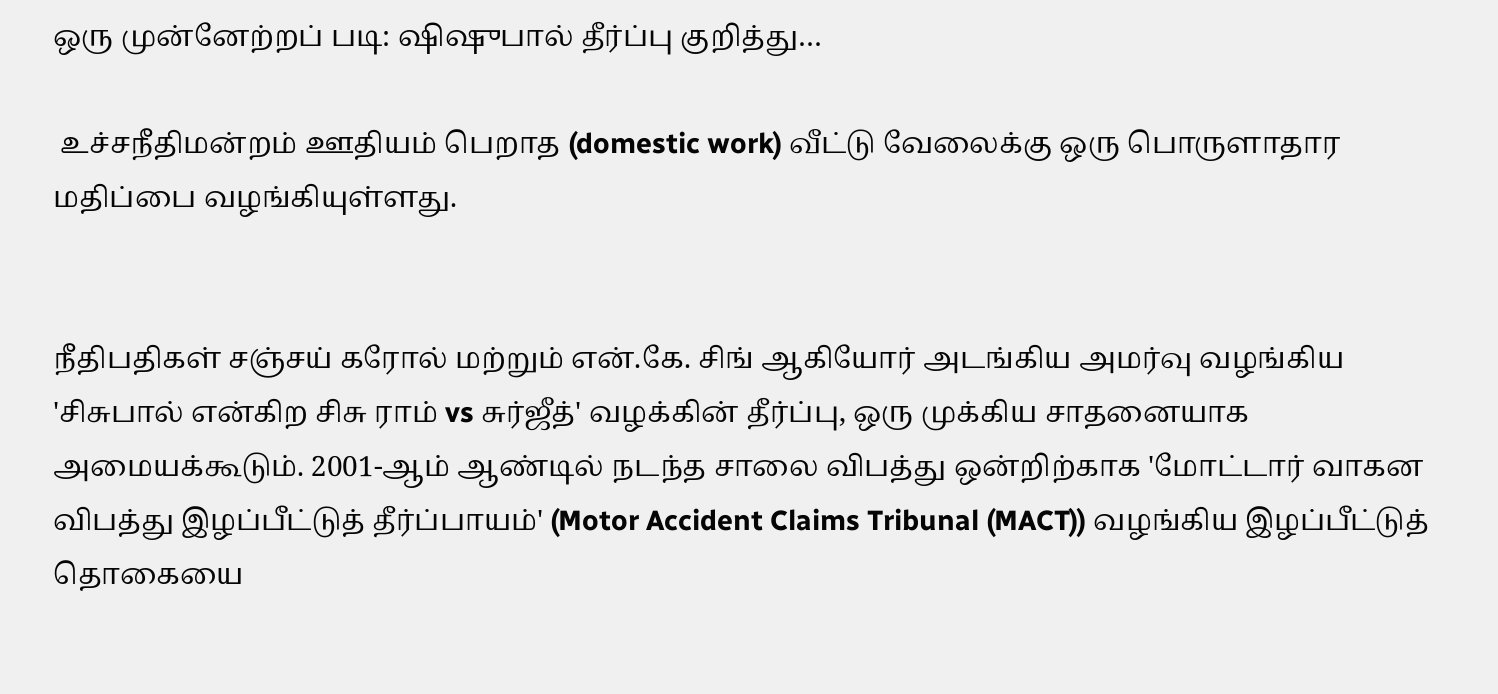ஒரு முன்னேற்றப் படி: ஷிஷுபால் தீர்ப்பு குறித்து…

 உச்சநீதிமன்றம் ஊதியம் பெறாத (domestic work) வீட்டு வேலைக்கு ஒரு பொருளாதார மதிப்பை வழங்கியுள்ளது.


நீதிபதிகள் சஞ்சய் கரோல் மற்றும் என்.கே. சிங் ஆகியோர் அடங்கிய அமர்வு வழங்கிய 'சிசுபால் என்கிற சிசு ராம் vs சுர்ஜீத்' வழக்கின் தீர்ப்பு, ஒரு முக்கிய சாதனையாக அமையக்கூடும். 2001-ஆம் ஆண்டில் நடந்த சாலை விபத்து ஒன்றிற்காக 'மோட்டார் வாகன விபத்து இழப்பீட்டுத் தீர்ப்பாயம்' (Motor Accident Claims Tribunal (MACT)) வழங்கிய இழப்பீட்டுத் தொகையை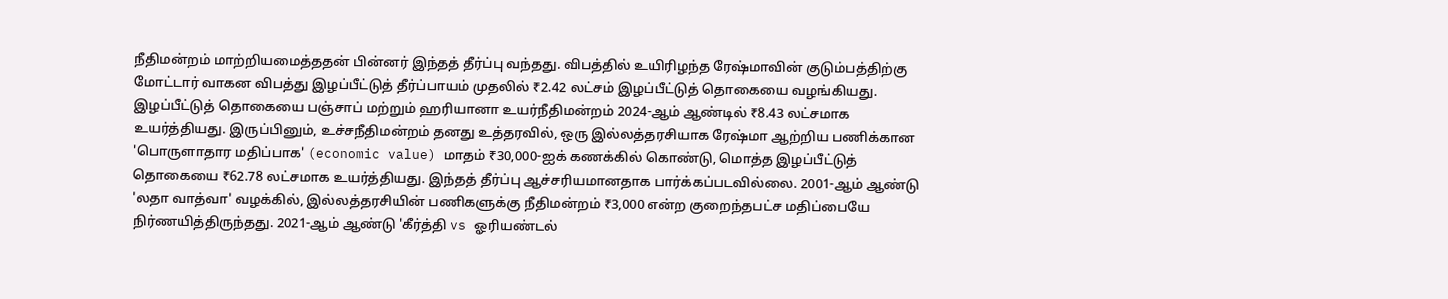நீதிமன்றம் மாற்றியமைத்ததன் பின்னர் இந்தத் தீர்ப்பு வந்தது. விபத்தில் உயிரிழந்த ரேஷ்மாவின் குடும்பத்திற்கு மோட்டார் வாகன விபத்து இழப்பீட்டுத் தீர்ப்பாயம் முதலில் ₹2.42 லட்சம் இழப்பீட்டுத் தொகையை வழங்கியது. இழப்பீட்டுத் தொகையை பஞ்சாப் மற்றும் ஹரியானா உயர்நீதிமன்றம் 2024-ஆம் ஆண்டில் ₹8.43 லட்சமாக உயர்த்தியது. இருப்பினும், உச்சநீதிமன்றம் தனது உத்தரவில், ஒரு இல்லத்தரசியாக ரேஷ்மா ஆற்றிய பணிக்கான 'பொருளாதார மதிப்பாக' (economic value) மாதம் ₹30,000-ஐக் கணக்கில் கொண்டு, மொத்த இழப்பீட்டுத் தொகையை ₹62.78 லட்சமாக உயர்த்தியது. இந்தத் தீர்ப்பு ஆச்சரியமானதாக பார்க்கப்படவில்லை. 2001-ஆம் ஆண்டு 'லதா வாத்வா' வழக்கில், இல்லத்தரசியின் பணிகளுக்கு நீதிமன்றம் ₹3,000 என்ற குறைந்தபட்ச மதிப்பையே நிர்ணயித்திருந்தது. 2021-ஆம் ஆண்டு 'கீர்த்தி vs ஓரியண்டல்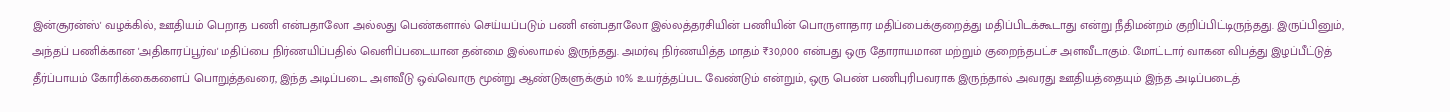இன்சூரன்ஸ்' வழக்கில், ஊதியம் பெறாத பணி என்பதாலோ அல்லது பெண்களால் செய்யப்படும் பணி என்பதாலோ இல்லத்தரசியின் பணியின் பொருளாதார மதிப்பைக்குறைத்து மதிப்பிடக்கூடாது என்று நீதிமன்றம் குறிப்பிட்டிருந்தது. இருப்பினும், அந்தப் பணிக்கான 'அதிகாரப்பூர்வ' மதிப்பை நிர்ணயிப்பதில் வெளிப்படையான தன்மை இல்லாமல் இருந்தது. அமர்வு நிர்ணயித்த மாதம் ₹30,000 என்பது ஒரு தோராயமான மற்றும் குறைந்தபட்ச அளவீடாகும். மோட்டார் வாகன விபத்து இழப்பீட்டுத் தீர்ப்பாயம் கோரிக்கைகளைப் பொறுத்தவரை, இந்த அடிப்படை அளவீடு ஒவ்வொரு மூன்று ஆண்டுகளுக்கும் 10% உயர்த்தப்பட வேண்டும் என்றும், ஒரு பெண் பணிபுரிபவராக இருந்தால் அவரது ஊதியத்தையும் இந்த அடிப்படைத்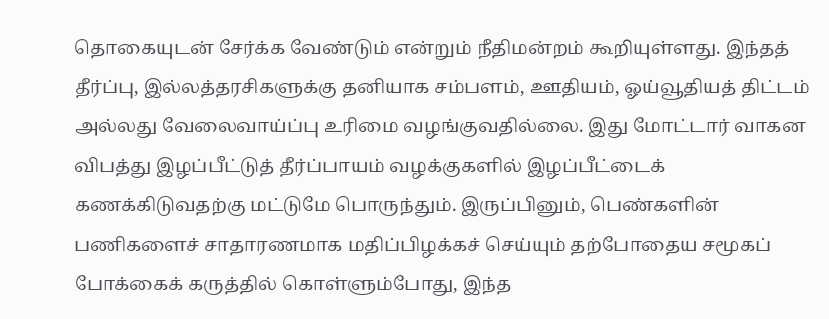தொகையுடன் சேர்க்க வேண்டும் என்றும் நீதிமன்றம் கூறியுள்ளது. இந்தத் தீர்ப்பு, இல்லத்தரசிகளுக்கு தனியாக சம்பளம், ஊதியம், ஓய்வூதியத் திட்டம் அல்லது வேலைவாய்ப்பு உரிமை வழங்குவதில்லை. இது மோட்டார் வாகன விபத்து இழப்பீட்டுத் தீர்ப்பாயம் வழக்குகளில் இழப்பீட்டைக் கணக்கிடுவதற்கு மட்டுமே பொருந்தும். இருப்பினும், பெண்களின் பணிகளைச் சாதாரணமாக மதிப்பிழக்கச் செய்யும் தற்போதைய சமூகப் போக்கைக் கருத்தில் கொள்ளும்போது, இந்த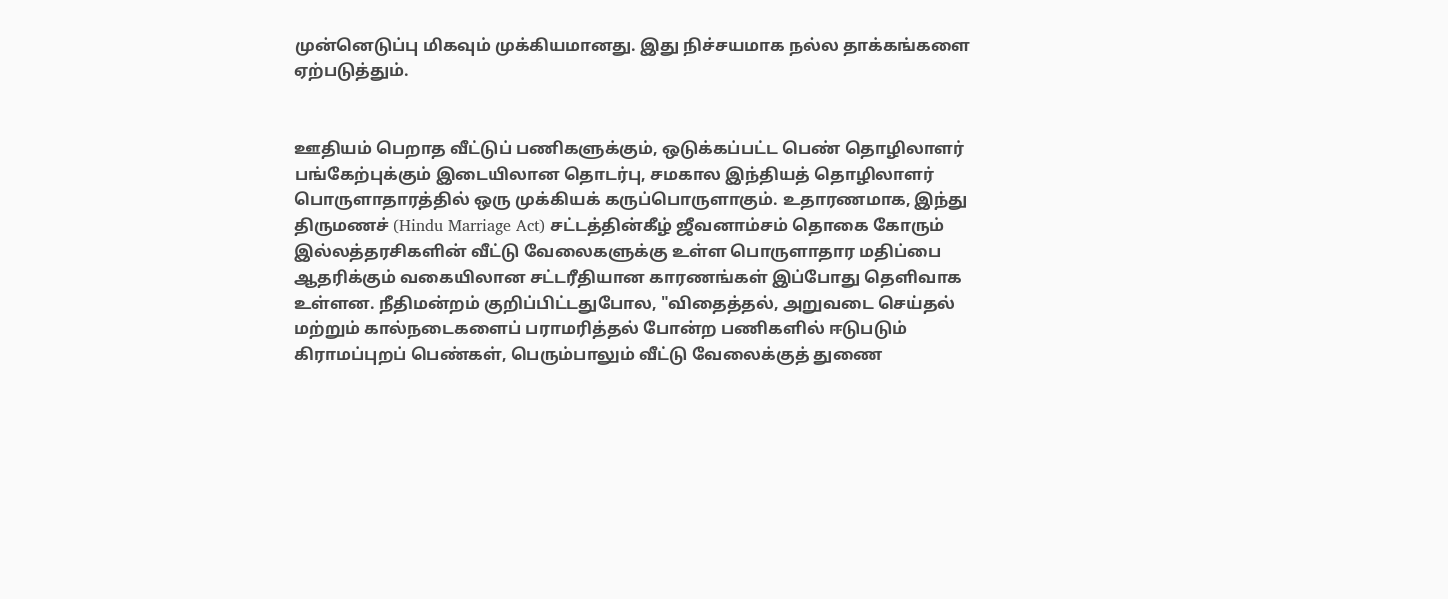முன்னெடுப்பு மிகவும் முக்கியமானது. இது நிச்சயமாக நல்ல தாக்கங்களை  ஏற்படுத்தும்.


ஊதியம் பெறாத வீட்டுப் பணிகளுக்கும், ஒடுக்கப்பட்ட பெண் தொழிலாளர் பங்கேற்புக்கும் இடையிலான தொடர்பு, சமகால இந்தியத் தொழிலாளர் பொருளாதாரத்தில் ஒரு முக்கியக் கருப்பொருளாகும். உதாரணமாக, இந்து திருமணச் (Hindu Marriage Act) சட்டத்தின்கீழ் ஜீவனாம்சம் தொகை கோரும் இல்லத்தரசிகளின் வீட்டு வேலைகளுக்கு உள்ள பொருளாதார மதிப்பை ஆதரிக்கும் வகையிலான சட்டரீதியான காரணங்கள் இப்போது தெளிவாக உள்ளன. நீதிமன்றம் குறிப்பிட்டதுபோல, "விதைத்தல், அறுவடை செய்தல் மற்றும் கால்நடைகளைப் பராமரித்தல் போன்ற பணிகளில் ஈடுபடும் கிராமப்புறப் பெண்கள், பெரும்பாலும் வீட்டு வேலைக்குத் துணை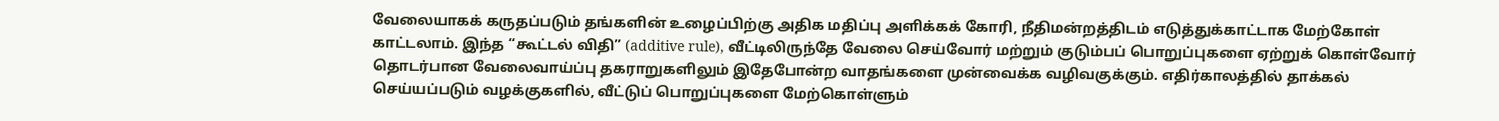வேலையாகக் கருதப்படும் தங்களின் உழைப்பிற்கு அதிக மதிப்பு அளிக்கக் கோரி, நீதிமன்றத்திடம் எடுத்துக்காட்டாக மேற்கோள் காட்டலாம். இந்த “கூட்டல் விதி” (additive rule), வீட்டிலிருந்தே வேலை செய்வோர் மற்றும் குடும்பப் பொறுப்புகளை ஏற்றுக் கொள்வோர் தொடர்பான வேலைவாய்ப்பு தகராறுகளிலும் இதேபோன்ற வாதங்களை முன்வைக்க வழிவகுக்கும். எதிர்காலத்தில் தாக்கல் செய்யப்படும் வழக்குகளில், வீட்டுப் பொறுப்புகளை மேற்கொள்ளும்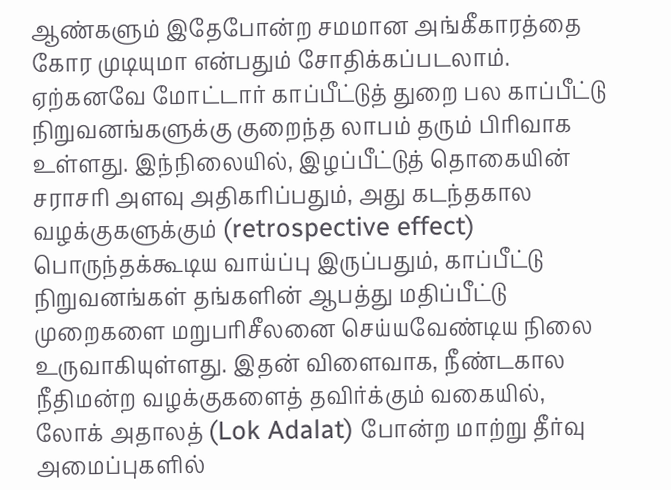ஆண்களும் இதேபோன்ற சமமான அங்கீகாரத்தை கோர முடியுமா என்பதும் சோதிக்கப்படலாம். ஏற்கனவே மோட்டார் காப்பீட்டுத் துறை பல காப்பீட்டு நிறுவனங்களுக்கு குறைந்த லாபம் தரும் பிரிவாக உள்ளது. இந்நிலையில், இழப்பீட்டுத் தொகையின் சராசரி அளவு அதிகரிப்பதும், அது கடந்தகால வழக்குகளுக்கும் (retrospective effect) பொருந்தக்கூடிய வாய்ப்பு இருப்பதும், காப்பீட்டு நிறுவனங்கள் தங்களின் ஆபத்து மதிப்பீட்டு முறைகளை மறுபரிசீலனை செய்யவேண்டிய நிலை உருவாகியுள்ளது. இதன் விளைவாக, நீண்டகால நீதிமன்ற வழக்குகளைத் தவிர்க்கும் வகையில், லோக் அதாலத் (Lok Adalat) போன்ற மாற்று தீர்வு அமைப்புகளில்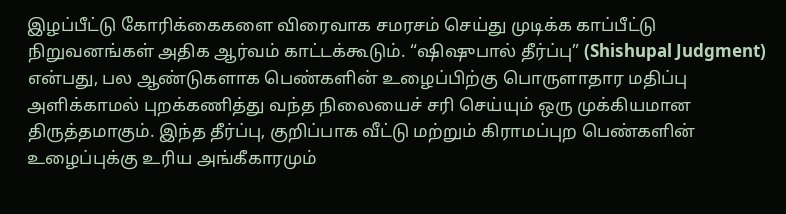இழப்பீட்டு கோரிக்கைகளை விரைவாக சமரசம் செய்து முடிக்க காப்பீட்டு நிறுவனங்கள் அதிக ஆர்வம் காட்டக்கூடும். “ஷிஷுபால் தீர்ப்பு” (Shishupal Judgment) என்பது, பல ஆண்டுகளாக பெண்களின் உழைப்பிற்கு பொருளாதார மதிப்பு அளிக்காமல் புறக்கணித்து வந்த நிலையைச் சரி செய்யும் ஒரு முக்கியமான திருத்தமாகும். இந்த தீர்ப்பு, குறிப்பாக வீட்டு மற்றும் கிராமப்புற பெண்களின் உழைப்புக்கு உரிய அங்கீகாரமும்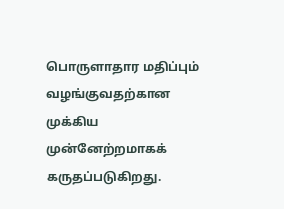பொருளாதார மதிப்பும் வழங்குவதற்கான முக்கிய முன்னேற்றமாகக் கருதப்படுகிறது.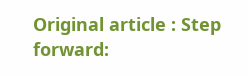Original article : Step forward: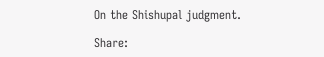On the Shishupal judgment.

Share: